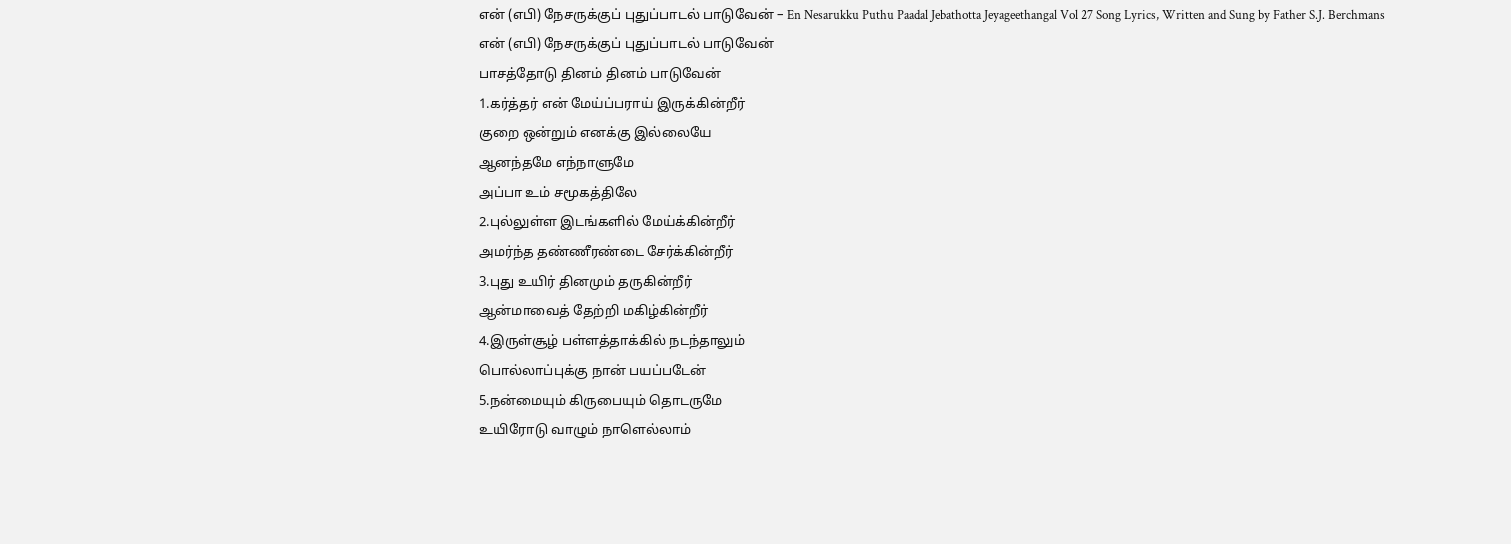என் (எபி) நேசருக்குப் புதுப்பாடல் பாடுவேன் – En Nesarukku Puthu Paadal Jebathotta Jeyageethangal Vol 27 Song Lyrics, Written and Sung by Father S.J. Berchmans
என் (எபி) நேசருக்குப் புதுப்பாடல் பாடுவேன்
பாசத்தோடு தினம் தினம் பாடுவேன்
1.கர்த்தர் என் மேய்ப்பராய் இருக்கின்றீர்
குறை ஒன்றும் எனக்கு இல்லையே
ஆனந்தமே எந்நாளுமே
அப்பா உம் சமூகத்திலே
2.புல்லுள்ள இடங்களில் மேய்க்கின்றீர்
அமர்ந்த தண்ணீரண்டை சேர்க்கின்றீர்
3.புது உயிர் தினமும் தருகின்றீர்
ஆன்மாவைத் தேற்றி மகிழ்கின்றீர்
4.இருள்சூழ் பள்ளத்தாக்கில் நடந்தாலும்
பொல்லாப்புக்கு நான் பயப்படேன்
5.நன்மையும் கிருபையும் தொடருமே
உயிரோடு வாழும் நாளெல்லாம்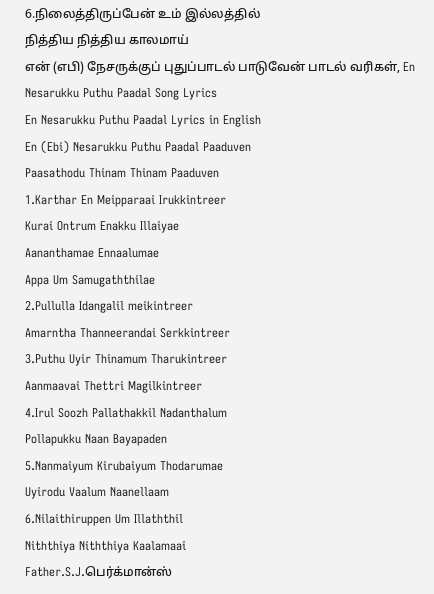6.நிலைத்திருப்பேன் உம் இல்லத்தில்
நித்திய நித்திய காலமாய்
என் (எபி) நேசருக்குப் புதுப்பாடல் பாடுவேன் பாடல் வரிகள், En Nesarukku Puthu Paadal Song Lyrics
En Nesarukku Puthu Paadal Lyrics in English
En (Ebi) Nesarukku Puthu Paadal Paaduven
Paasathodu Thinam Thinam Paaduven
1.Karthar En Meipparaai Irukkintreer
Kurai Ontrum Enakku Illaiyae
Aananthamae Ennaalumae
Appa Um Samugaththilae
2.Pullulla Idangalil meikintreer
Amarntha Thanneerandai Serkkintreer
3.Puthu Uyir Thinamum Tharukintreer
Aanmaavai Thettri Magilkintreer
4.Irul Soozh Pallathakkil Nadanthalum
Pollapukku Naan Bayapaden
5.Nanmaiyum Kirubaiyum Thodarumae
Uyirodu Vaalum Naanellaam
6.Nilaithiruppen Um Illaththil
Niththiya Niththiya Kaalamaai
Father.S.J.பெர்க்மான்ஸ்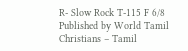R- Slow Rock T-115 F 6/8
Published by World Tamil Christians – Tamil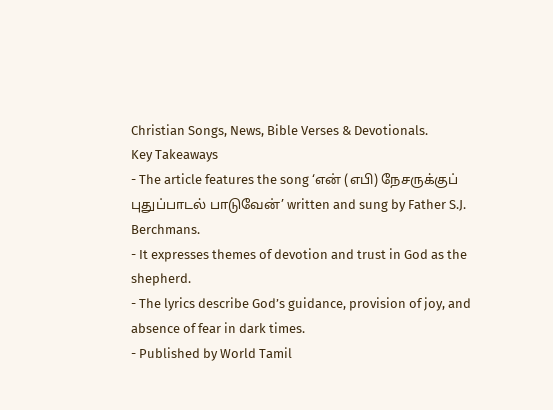Christian Songs, News, Bible Verses & Devotionals.
Key Takeaways
- The article features the song ‘என் (எபி) நேசருக்குப் புதுப்பாடல் பாடுவேன்’ written and sung by Father S.J. Berchmans.
- It expresses themes of devotion and trust in God as the shepherd.
- The lyrics describe God’s guidance, provision of joy, and absence of fear in dark times.
- Published by World Tamil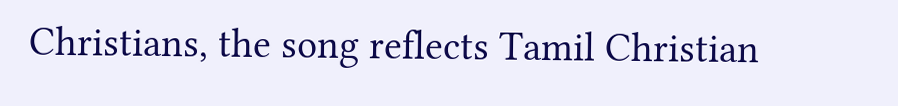Christians, the song reflects Tamil Christian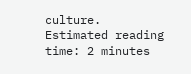culture.
Estimated reading time: 2 minutes